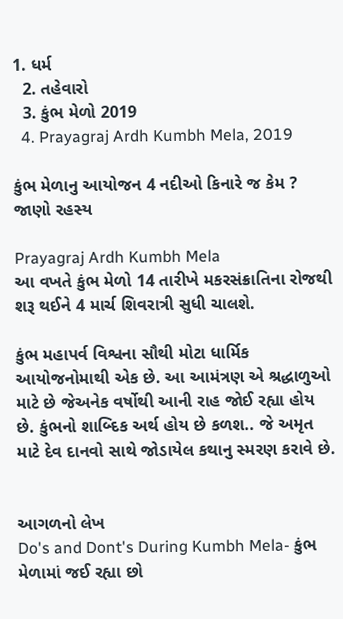1. ધર્મ
  2. તહેવારો
  3. કુંભ મેળો 2019
  4. Prayagraj Ardh Kumbh Mela, 2019

કુંભ મેળાનુ આયોજન 4 નદીઓ કિનારે જ કેમ ? જાણો રહસ્ય

Prayagraj Ardh Kumbh Mela
આ વખતે કુંભ મેળો 14 તારીખે મકરસંક્રાતિના રોજથી શરૂ થઈને 4 માર્ચ શિવરાત્રી સુધી ચાલશે.

કુંભ મહાપર્વ વિશ્વના સૌથી મોટા ધાર્મિક આયોજનોમાથી એક છે. આ આમંત્રણ એ શ્રદ્ધાળુઓ માટે છે જેઅનેક વર્ષોથી આની રાહ જોઈ રહ્યા હોય છે. કુંભનો શાબ્દિક અર્થ હોય છે કળશ.. જે અમૃત માટે દેવ દાનવો સાથે જોડાયેલ કથાનુ સ્મરણ કરાવે છે.


આગળનો લેખ
Do's and Dont's During Kumbh Mela- કુંભ મેળામાં જઈ રહ્યા છો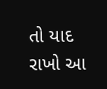તો યાદ રાખો આ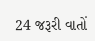24 જરૂરી વાતોં